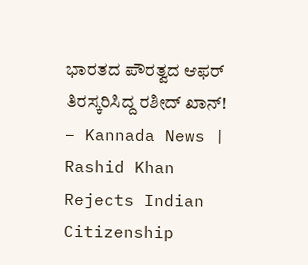ಭಾರತದ ಪೌರತ್ವದ ಆಫರ್ ತಿರಸ್ಕರಿಸಿದ್ದ ರಶೀದ್ ಖಾನ್! – Kannada News | Rashid Khan Rejects Indian Citizenship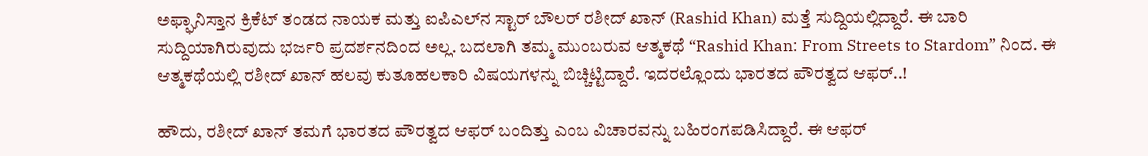ಅಫ್ಘಾನಿಸ್ತಾನ ಕ್ರಿಕೆಟ್ ತಂಡದ ನಾಯಕ ಮತ್ತು ಐಪಿಎಲ್‌ನ ಸ್ಟಾರ್ ಬೌಲರ್ ರಶೀದ್ ಖಾನ್ (Rashid Khan) ಮತ್ತೆ ಸುದ್ದಿಯಲ್ಲಿದ್ದಾರೆ. ಈ ಬಾರಿ ಸುದ್ದಿಯಾಗಿರುವುದು ಭರ್ಜರಿ ಪ್ರದರ್ಶನದಿಂದ ಅಲ್ಲ. ಬದಲಾಗಿ ತಮ್ಮ ಮುಂಬರುವ ಆತ್ಮಕಥೆ “Rashid Khan: From Streets to Stardom” ನಿಂದ. ಈ ಆತ್ಮಕಥೆಯಲ್ಲಿ ರಶೀದ್ ಖಾನ್ ಹಲವು ಕುತೂಹಲಕಾರಿ ವಿಷಯಗಳನ್ನು ಬಿಚ್ಚಿಟ್ಟಿದ್ದಾರೆ. ಇದರಲ್ಲೊಂದು ಭಾರತದ ಪೌರತ್ವದ ಆಫರ್..!

ಹೌದು, ರಶೀದ್ ಖಾನ್ ತಮಗೆ ಭಾರತದ ಪೌರತ್ವದ ಆಫರ್ ಬಂದಿತ್ತು ಎಂಬ ವಿಚಾರವನ್ನು ಬಹಿರಂಗಪಡಿಸಿದ್ದಾರೆ. ಈ ಆಫರ್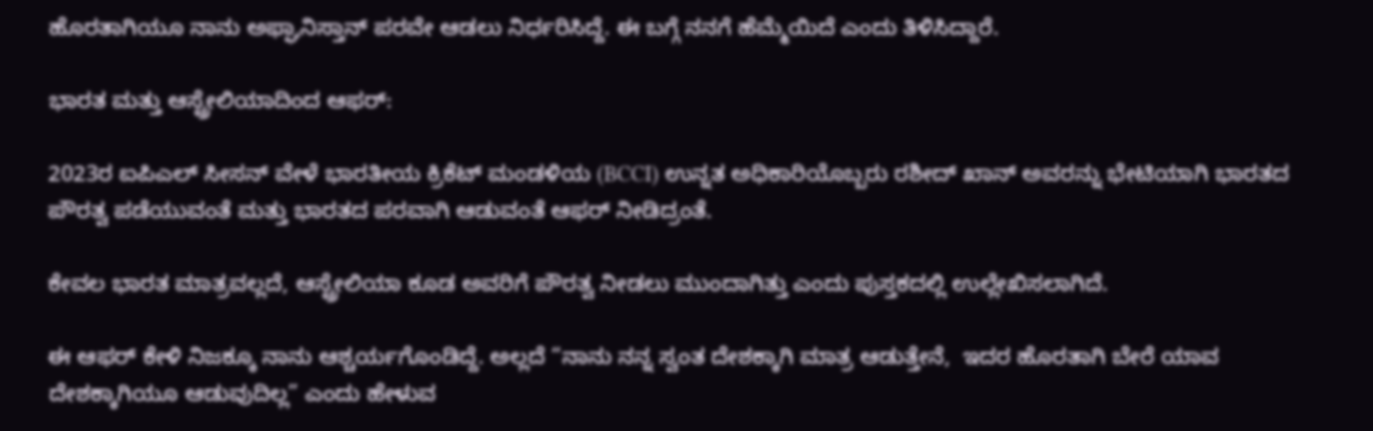ಹೊರತಾಗಿಯೂ ನಾನು ಅಫ್ಘಾನಿಸ್ತಾನ್ ಪರವೇ ಆಡಲು ನಿರ್ಧರಿಸಿದ್ದೆ. ಈ ಬಗ್ಗೆ ನನಗೆ ಹೆಮ್ಮೆಯಿದೆ ಎಂದು ತಿಳಿಸಿದ್ದಾರೆ.

ಭಾರತ ಮತ್ತು ಆಸ್ಟ್ರೇಲಿಯಾದಿಂದ ಆಫರ್:

2023ರ ಐಪಿಎಲ್ ಸೀಸನ್ ವೇಳೆ ಭಾರತೀಯ ಕ್ರಿಕೆಟ್ ಮಂಡಳಿಯ (BCCI) ಉನ್ನತ ಅಧಿಕಾರಿಯೊಬ್ಬರು ರಶೀದ್ ಖಾನ್ ಅವರನ್ನು ಭೇಟಿಯಾಗಿ ಭಾರತದ ಪೌರತ್ವ ಪಡೆಯುವಂತೆ ಮತ್ತು ಭಾರತದ ಪರವಾಗಿ ಆಡುವಂತೆ ಆಫರ್ ನೀಡಿದ್ರಂತೆ.

ಕೇವಲ ಭಾರತ ಮಾತ್ರವಲ್ಲದೆ, ಆಸ್ಟ್ರೇಲಿಯಾ ಕೂಡ ಅವರಿಗೆ ಪೌರತ್ವ ನೀಡಲು ಮುಂದಾಗಿತ್ತು ಎಂದು ಪುಸ್ತಕದಲ್ಲಿ ಉಲ್ಲೇಖಿಸಲಾಗಿದೆ.

ಈ ಆಫರ್ ಕೇಳಿ ನಿಜಕ್ಕೂ ನಾನು ಆಶ್ಚರ್ಯಗೊಂಡಿದ್ದೆ. ಅಲ್ಲದೆ “ನಾನು ನನ್ನ ಸ್ವಂತ ದೇಶಕ್ಕಾಗಿ ಮಾತ್ರ ಆಡುತ್ತೇನೆ,  ಇದರ ಹೊರತಾಗಿ ಬೇರೆ ಯಾವ ದೇಶಕ್ಕಾಗಿಯೂ ಆಡುವುದಿಲ್ಲ” ಎಂದು ಹೇಳುವ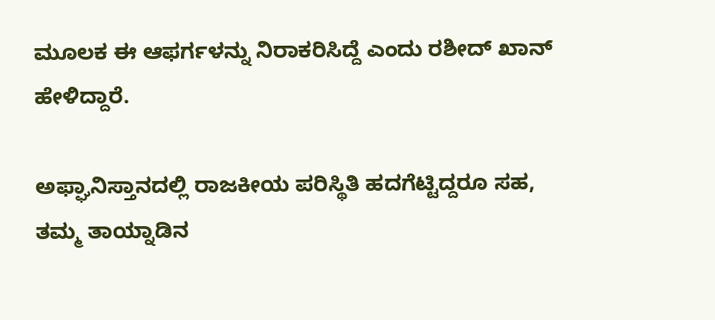ಮೂಲಕ ಈ ಆಫರ್ಗಳನ್ನು ನಿರಾಕರಿಸಿದ್ದೆ ಎಂದು ರಶೀದ್ ಖಾನ್ ಹೇಳಿದ್ದಾರೆ.

ಅಫ್ಘಾನಿಸ್ತಾನದಲ್ಲಿ ರಾಜಕೀಯ ಪರಿಸ್ಥಿತಿ ಹದಗೆಟ್ಟಿದ್ದರೂ ಸಹ, ತಮ್ಮ ತಾಯ್ನಾಡಿನ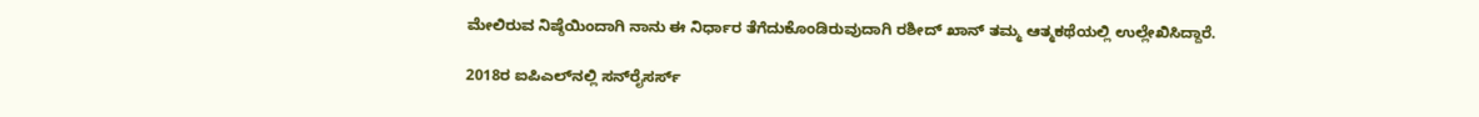ಮೇಲಿರುವ ನಿಷ್ಠೆಯಿಂದಾಗಿ ನಾನು ಈ ನಿರ್ಧಾರ ತೆಗೆದುಕೊಂಡಿರುವುದಾಗಿ ರಶೀದ್ ಖಾನ್ ತಮ್ಮ ಆತ್ಮಕಥೆಯಲ್ಲಿ ಉಲ್ಲೇಖಿಸಿದ್ದಾರೆ.

2018ರ ಐಪಿಎಲ್‌ನಲ್ಲಿ ಸನ್‌ರೈಸರ್ಸ್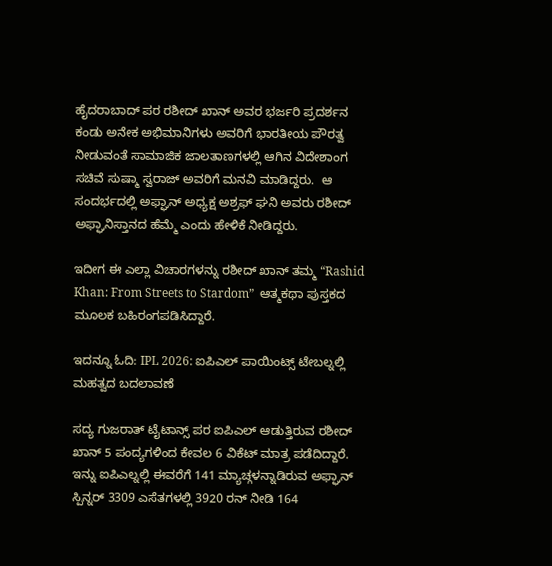ಹೈದರಾಬಾದ್ ಪರ ರಶೀದ್ ಖಾನ್ ಅವರ ಭರ್ಜರಿ ಪ್ರದರ್ಶನ ಕಂಡು ಅನೇಕ ಅಭಿಮಾನಿಗಳು ಅವರಿಗೆ ಭಾರತೀಯ ಪೌರತ್ವ ನೀಡುವಂತೆ ಸಾಮಾಜಿಕ ಜಾಲತಾಣಗಳಲ್ಲಿ ಆಗಿನ ವಿದೇಶಾಂಗ ಸಚಿವೆ ಸುಷ್ಮಾ ಸ್ವರಾಜ್ ಅವರಿಗೆ ಮನವಿ ಮಾಡಿದ್ದರು.  ಆ ಸಂದರ್ಭದಲ್ಲಿ ಅಫ್ಘಾನ್ ಅಧ್ಯಕ್ಷ ಅಶ್ರಫ್ ಘನಿ ಅವರು ರಶೀದ್ ಅಫ್ಘಾನಿಸ್ತಾನದ ಹೆಮ್ಮೆ ಎಂದು ಹೇಳಿಕೆ ನೀಡಿದ್ದರು.

ಇದೀಗ ಈ ಎಲ್ಲಾ ವಿಚಾರಗಳನ್ನು ರಶೀದ್ ಖಾನ್ ತಮ್ಮ “Rashid Khan: From Streets to Stardom”  ಆತ್ಮಕಥಾ ಪುಸ್ತಕದ ಮೂಲಕ ಬಹಿರಂಗಪಡಿಸಿದ್ದಾರೆ.

ಇದನ್ನೂ ಓದಿ: IPL 2026: ಐಪಿಎಲ್ ಪಾಯಿಂಟ್ಸ್ ಟೇಬಲ್ನಲ್ಲಿ ಮಹತ್ವದ ಬದಲಾವಣೆ

ಸದ್ಯ ಗುಜರಾತ್ ಟೈಟಾನ್ಸ್ ಪರ ಐಪಿಎಲ್ ಆಡುತ್ತಿರುವ ರಶೀದ್ ಖಾನ್ 5 ಪಂದ್ಯಗಳಿಂದ ಕೇವಲ 6 ವಿಕೆಟ್ ಮಾತ್ರ ಪಡೆದಿದ್ದಾರೆ. ಇನ್ನು ಐಪಿಎಲ್ನಲ್ಲಿ ಈವರೆಗೆ 141 ಮ್ಯಾಚ್ಗಳನ್ನಾಡಿರುವ ಅಫ್ಘಾನ್ ಸ್ಪಿನ್ನರ್ 3309 ಎಸೆತಗಳಲ್ಲಿ 3920 ರನ್ ನೀಡಿ 164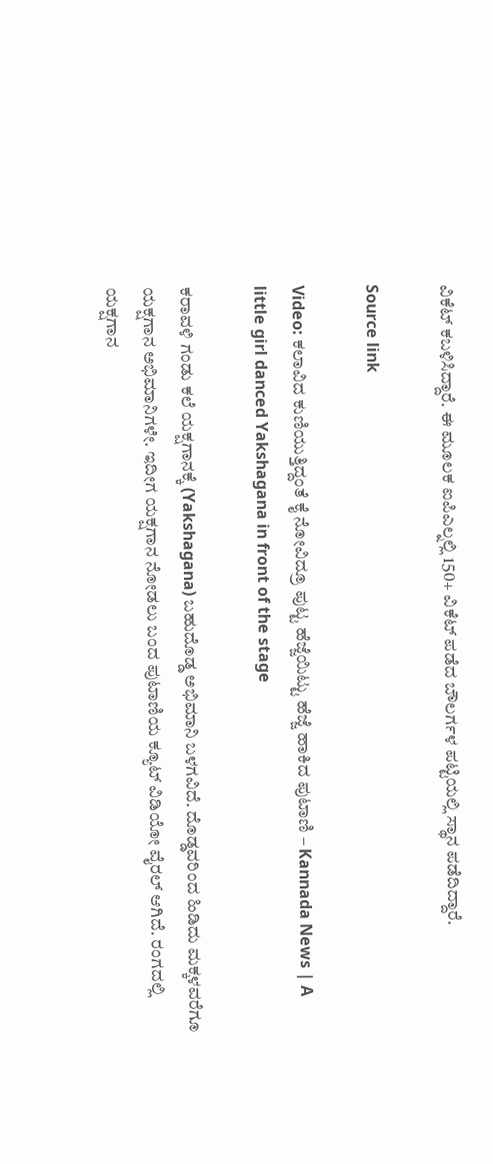ವಿಕೆಟ್ ಕಬಳಿಸಿದ್ದಾರೆ. ಈ ಮೂಲಕ ಐಪಿಎಲ್ನಲ್ಲಿ 150+ ವಿಕೆಟ್ ಪಡೆದ ಬೌಲರ್ಗಳ ಪಟ್ಟಿಯಲ್ಲಿ ಸ್ಥಾನ ಪಡೆದಿದ್ದಾರೆ.

Source link

Video: ಕಲಾವಿದ ಕುಣಿಯುತ್ತಿದ್ದಂತೆ ಕೈ ನೋವಿದ್ರೂ ಪುಟ್ಟ ಹೆಜ್ಜೆಯಿಟ್ಟು ಹೆಜ್ಜೆ ಹಾಕಿದ ಪುಟಾಣಿ – Kannada News | A little girl danced Yakshagana in front of the stage

ಕರಾವಳಿ ಗಂಡು ಕಲೆ ಯಕ್ಷಗಾನಕ್ಕೆ (Yakshagana) ಬಹುದೊಡ್ಡ ಅಭಿಮಾನಿ ಬಳಗವಿದೆ. ದೊಡ್ಡವರಿಂದ ಹಿಡಿದು ಮಕ್ಕಳವರೆಗೂ ಯಕ್ಷಗಾನ ಅಭಿಮಾನಿಗಳೇ. ಇದೀಗ ಯಕ್ಷಗಾನ ನೋಡಲು ಬಂದ ಪುಟಾಣಿಯ ಕ್ಯೂಟ್ ವಿಡಿಯೋ ವೈರಲ್ ಆಗಿದೆ. ರಂಗದಲ್ಲಿ ಯಕ್ಷಗಾನ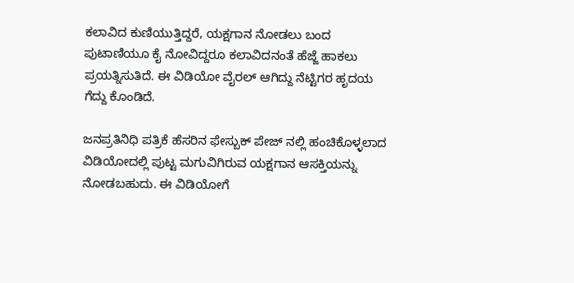ಕಲಾವಿದ ಕುಣಿಯುತ್ತಿದ್ದರೆ, ಯಕ್ಷಗಾನ ನೋಡಲು ಬಂದ ಪುಟಾಣಿಯೂ ಕೈ ನೋವಿದ್ದರೂ ಕಲಾವಿದನಂತೆ ಹೆಜ್ಜೆ ಹಾಕಲು ಪ್ರಯತ್ನಿಸುತಿದೆ. ಈ ವಿಡಿಯೋ ವೈರಲ್ ಆಗಿದ್ದು ನೆಟ್ಟಿಗರ ಹೃದಯ ಗೆದ್ದು ಕೊಂಡಿದೆ.

ಜನಪ್ರತಿನಿಧಿ ಪತ್ರಿಕೆ ಹೆಸರಿನ ಫೇಸ್ಬುಕ್ ಪೇಜ್ ನಲ್ಲಿ ಹಂಚಿಕೊಳ್ಳಲಾದ ವಿಡಿಯೋದಲ್ಲಿ ಪುಟ್ಟ ಮಗುವಿಗಿರುವ ಯಕ್ಷಗಾನ ಆಸಕ್ತಿಯನ್ನು ನೋಡಬಹುದು. ಈ ವಿಡಿಯೋಗೆ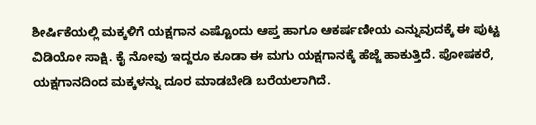ಶೀರ್ಷಿಕೆಯಲ್ಲಿ ಮಕ್ಕಳಿಗೆ ಯಕ್ಷಗಾನ ಎಷ್ಟೊಂದು ಆಪ್ತ ಹಾಗೂ ಆಕರ್ಷಣೀಯ ಎನ್ನುವುದಕ್ಕೆ ಈ ಪುಟ್ಟ ವಿಡಿಯೋ ಸಾಕ್ಷಿ. ಕೈ ನೋವು ಇದ್ದರೂ ಕೂಡಾ ಈ ಮಗು ಯಕ್ಷಗಾನಕ್ಕೆ ಹೆಜ್ಜೆ ಹಾಕುತ್ತಿದೆ. ಪೋಷಕರೆ, ಯಕ್ಷಗಾನದಿಂದ ಮಕ್ಕಳನ್ನು ದೂರ ಮಾಡಬೇಡಿ ಬರೆಯಲಾಗಿದೆ.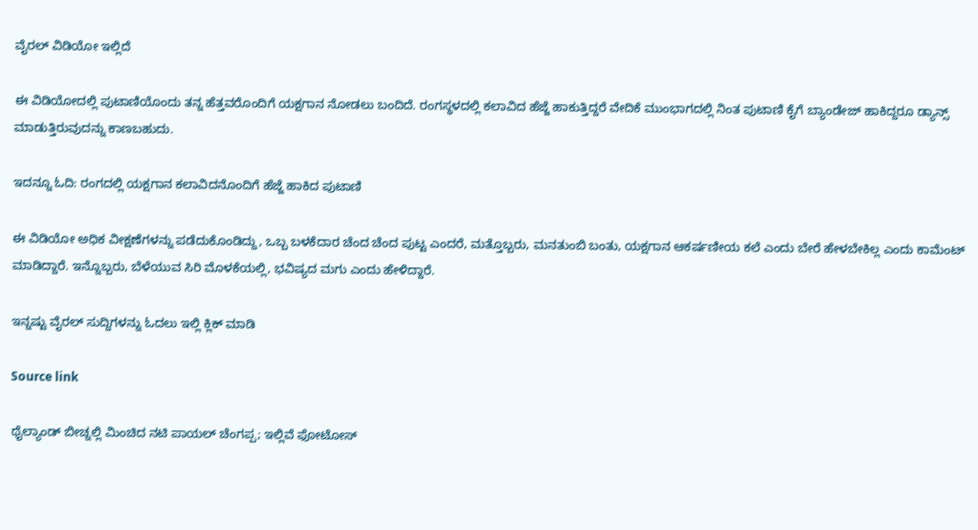ವೈರಲ್ ವಿಡಿಯೋ ಇಲ್ಲಿದೆ

ಈ ವಿಡಿಯೋದಲ್ಲಿ ಪುಟಾಣಿಯೊಂದು ತನ್ನ ಹೆತ್ತವರೊಂದಿಗೆ ಯಕ್ಷಗಾನ ನೋಡಲು ಬಂದಿದೆ. ರಂಗಸ್ಥಳದಲ್ಲಿ ಕಲಾವಿದ ಹೆಜ್ಜೆ ಹಾಕುತ್ತಿದ್ದರೆ ವೇದಿಕೆ ಮುಂಭಾಗದಲ್ಲಿ ನಿಂತ ಪುಟಾಣಿ ಕೈಗೆ ಬ್ಯಾಂಡೇಜ್ ಹಾಕಿದ್ದರೂ ಡ್ಯಾನ್ಸ್ ಮಾಡುತ್ತಿರುವುದನ್ನು ಕಾಣಬಹುದು.

ಇದನ್ನೂ ಓದಿ: ರಂಗದಲ್ಲಿ ಯಕ್ಷಗಾನ ಕಲಾವಿದನೊಂದಿಗೆ ಹೆಜ್ಜೆ ಹಾಕಿದ ಪುಟಾಣಿ

ಈ ವಿಡಿಯೋ ಅಧಿಕ ವೀಕ್ಷಣೆಗಳನ್ನು ಪಡೆದುಕೊಂಡಿದ್ದು, ಒಬ್ಬ ಬಳಕೆದಾರ ಚೆಂದ ಚೆಂದ ಪುಟ್ಟ ಎಂದರೆ, ಮತ್ತೊಬ್ಬರು, ಮನತುಂಬಿ ಬಂತು, ಯಕ್ಷಗಾನ ಆಕರ್ಷಣೀಯ ಕಲೆ ಎಂದು ಬೇರೆ ಹೇಳಬೇಕಿಲ್ಲ ಎಂದು ಕಾಮೆಂಟ್ ಮಾಡಿದ್ದಾರೆ. ಇನ್ನೊಬ್ಬರು, ಬೆಳೆಯುವ ಸಿರಿ ಮೊಳಕೆಯಲ್ಲಿ, ಭವಿಷ್ಯದ ಮಗು ಎಂದು ಹೇಳಿದ್ದಾರೆ.

ಇನ್ನಷ್ಟು ವೈರಲ್ ಸುದ್ದಿಗಳನ್ನು ಓದಲು ಇಲ್ಲಿ ಕ್ಲಿಕ್ ಮಾಡಿ

Source link

ಥೈಲ್ಯಾಂಡ್ ಬೀಚ್ನಲ್ಲಿ ಮಿಂಚಿದ ನಟಿ ಪಾಯಲ್ ಚೆಂಗಪ್ಪ; ಇಲ್ಲಿವೆ ಫೋಟೋಸ್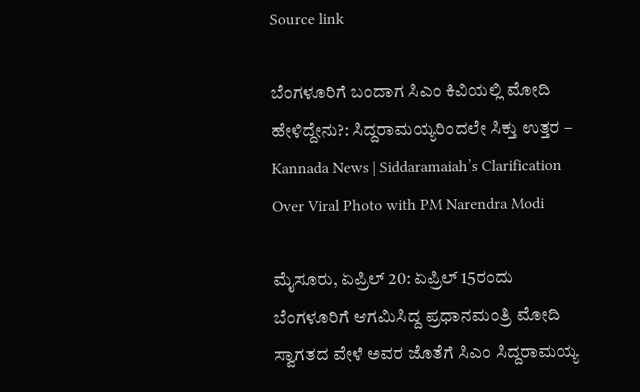Source link

ಬೆಂಗಳೂರಿಗೆ ಬಂದಾಗ ಸಿಎಂ ಕಿವಿಯಲ್ಲಿ ಮೋದಿ ಹೇಳಿದ್ದೇನು?: ಸಿದ್ದರಾಮಯ್ಯರಿಂದಲೇ ಸಿಕ್ತು ಉತ್ತರ – Kannada News | Siddaramaiah’s Clarification Over Viral Photo with PM Narendra Modi

ಮೈಸೂರು, ಏಪ್ರಿಲ್ 20: ಏಪ್ರಿಲ್ 15ರಂದು ಬೆಂಗಳೂರಿಗೆ ಆಗಮಿಸಿದ್ದ ಪ್ರಧಾನಮಂತ್ರಿ ಮೋದಿ ಸ್ವಾಗತದ ವೇಳೆ ಅವರ ಜೊತೆಗೆ ಸಿಎಂ ಸಿದ್ದರಾಮಯ್ಯ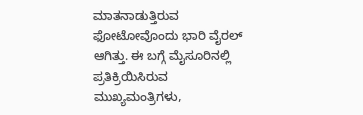ಮಾತನಾಡುತ್ತಿರುವ ಫೋಟೋವೊಂದು ಭಾರಿ ವೈರಲ್ ಆಗಿತ್ತು. ಈ ಬಗ್ಗೆ ಮೈಸೂರಿನಲ್ಲಿ ಪ್ರತಿಕ್ರಿಯಿಸಿರುವ ಮುಖ್ಯಮಂತ್ರಿಗಳು,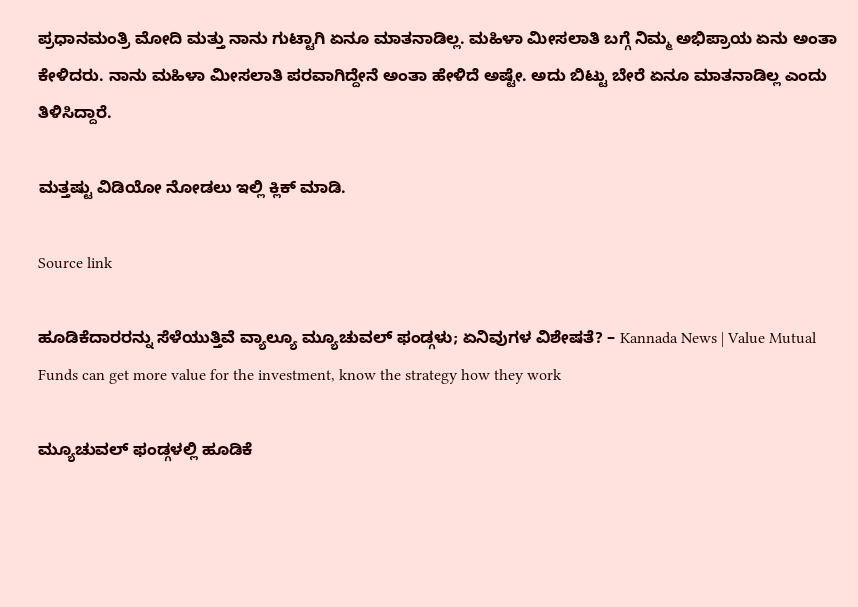ಪ್ರಧಾನಮಂತ್ರಿ ಮೋದಿ ಮತ್ತು ನಾನು ಗುಟ್ಟಾಗಿ ಏನೂ ಮಾತನಾಡಿಲ್ಲ. ಮಹಿಳಾ ಮೀಸಲಾತಿ ಬಗ್ಗೆ ನಿಮ್ಮ ಅಭಿಪ್ರಾಯ ಏನು ಅಂತಾ ಕೇಳಿದರು. ನಾನು ಮಹಿಳಾ ಮೀಸಲಾತಿ ಪರವಾಗಿದ್ದೇನೆ ಅಂತಾ ಹೇಳಿದೆ ಅಷ್ಟೇ. ಅದು ಬಿಟ್ಟು ಬೇರೆ ಏನೂ ಮಾತನಾಡಿಲ್ಲ ಎಂದು ತಿಳಿಸಿದ್ದಾರೆ.

ಮತ್ತಷ್ಟು ವಿಡಿಯೋ ನೋಡಲು ಇಲ್ಲಿ ಕ್ಲಿಕ್ ಮಾಡಿ.

Source link

ಹೂಡಿಕೆದಾರರನ್ನು ಸೆಳೆಯುತ್ತಿವೆ ವ್ಯಾಲ್ಯೂ ಮ್ಯೂಚುವಲ್ ಫಂಡ್ಗಳು; ಏನಿವುಗಳ ವಿಶೇಷತೆ? – Kannada News | Value Mutual Funds can get more value for the investment, know the strategy how they work

ಮ್ಯೂಚುವಲ್ ಫಂಡ್ಗಳಲ್ಲಿ ಹೂಡಿಕೆ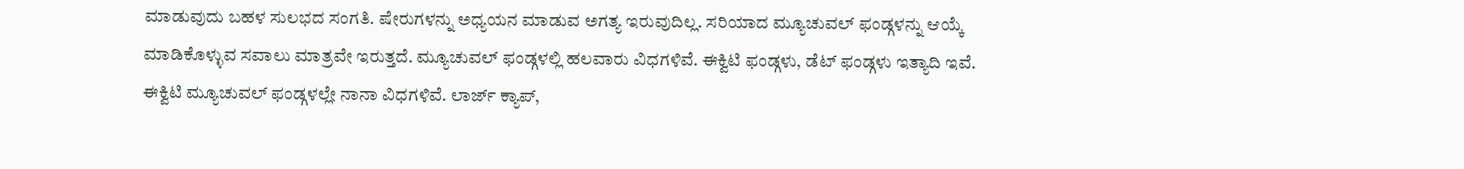ಮಾಡುವುದು ಬಹಳ ಸುಲಭದ ಸಂಗತಿ. ಷೇರುಗಳನ್ನು ಅಧ್ಯಯನ ಮಾಡುವ ಅಗತ್ಯ ಇರುವುದಿಲ್ಲ. ಸರಿಯಾದ ಮ್ಯೂಚುವಲ್ ಫಂಡ್ಗಳನ್ನು ಆಯ್ಕೆ ಮಾಡಿಕೊಳ್ಳುವ ಸವಾಲು ಮಾತ್ರವೇ ಇರುತ್ತದೆ. ಮ್ಯೂಚುವಲ್ ಫಂಡ್ಗಳಲ್ಲಿ ಹಲವಾರು ವಿಧಗಳಿವೆ. ಈಕ್ವಿಟಿ ಫಂಡ್ಗಳು, ಡೆಟ್ ಫಂಡ್ಗಳು ಇತ್ಯಾದಿ ಇವೆ. ಈಕ್ವಿಟಿ ಮ್ಯೂಚುವಲ್ ಫಂಡ್ಗಳಲ್ಲೇ ನಾನಾ ವಿಧಗಳಿವೆ. ಲಾರ್ಜ್ ಕ್ಯಾಪ್,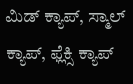ಮಿಡ್ ಕ್ಯಾಪ್, ಸ್ಮಾಲ್ ಕ್ಯಾಪ್, ಫ್ಲೆಕ್ಸಿ ಕ್ಯಾಪ್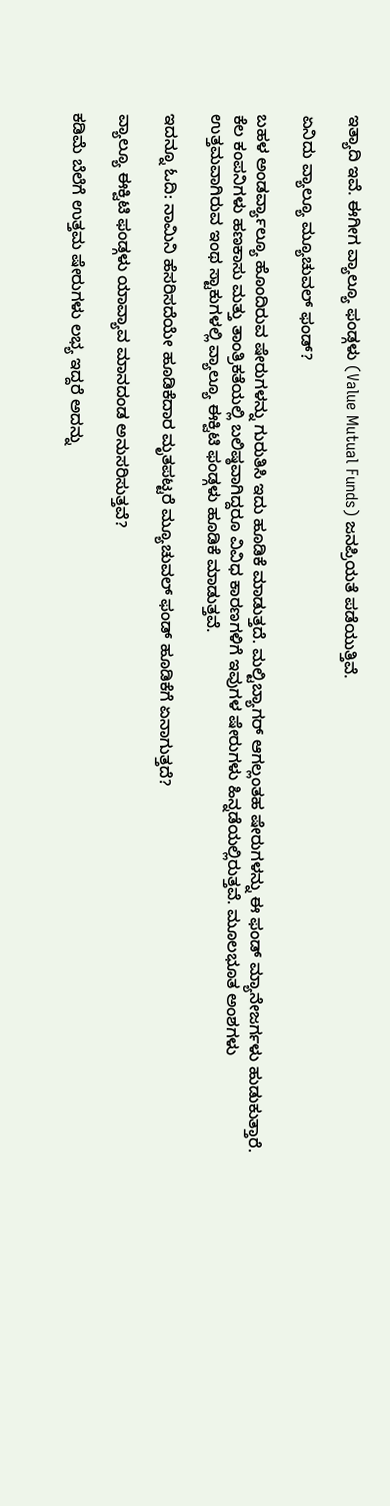ಇತ್ಯಾದಿ ಇವೆ. ಈಗೀಗ ವ್ಯಾಲ್ಯೂ ಫಂಡ್ಗಳು (Value Mutual Funds) ಜನಪ್ರಿಯತೆ ಪಡೆಯುತ್ತಿವೆ.

ಏನಿದು ವ್ಯಾಲ್ಯೂ ಮ್ಯೂಚುವಲ್ ಫಂಡ್?

ಬಹಳ ಅಂಡರ್ವ್ಯಾಲ್ಯೂ ಹೊಂದಿರುವ ಷೇರುಗಳನ್ನು ಗುರುತಿಸಿ ಇದು ಹೂಡಿಕೆ ಮಾಡುತ್ತದೆ. ಮಲ್ಟಿಬ್ಯಾಗರ್ ಆಗಲ್ಲಂತಹ ಷೇರುಗಳನ್ನು ಈ ಫಂಡ್ ಮ್ಯಾನೇಜರ್ಗಳು ಹುಡುಕುತ್ತಾರೆ. ಕೆಲ ಕಂಪನಿಗಳು ಹಣಕಾಸು ಮತ್ತು ತಾಂತ್ರಿಕತೆಯಲ್ಲಿ ಬಲಿಷ್ಠವಾಗಿದ್ದರೂ ವಿವಿಧ ಕಾರಣಗಳಿಗೆ ಇವುಗಳ ಷೇರುಗಳು ಹಿನ್ನಡೆಯಲ್ಲಿರುತ್ತವೆ. ಮೂಲಭೂತ ಅಂಶಗಳು ಉತ್ತಮವಾಗಿರುವ ಇಂಥ ಸ್ಟಾಕುಗಳಲ್ಲಿ ವ್ಯಾಲ್ಯೂ ಈಕ್ವಿಟಿ ಫಂಡ್ಗಳು ಹೂಡಿಕೆ ಮಾಡುತ್ತವೆ.

ಇದನ್ನೂ ಓದಿ: ನಾಮಿನಿ ಹೆಸರಿಸದೆಯೇ ಹೂಡಿಕೆದಾರ ಮೃತಪಟ್ಟರೆ ಮ್ಯೂಚುವಲ್ ಫಂಡ್ ಹೂಡಿಕೆಗೆ ಏನಾಗುತ್ತದೆ?

ವ್ಯಾಲ್ಯೂ ಈಕ್ವಿಟಿ ಫಂಡ್ಗಳು ಯಾವ್ಯಾವ ಮಾನದಂಡ ಅನುಸರಿಸುತ್ತವೆ?

ಕಡಿಮೆ ಬೆಲೆಗೆ ಉತ್ತಮ ಷೇರುಗಳು ಲಭ್ಯ ಇದ್ದರೆ ಅದನ್ನು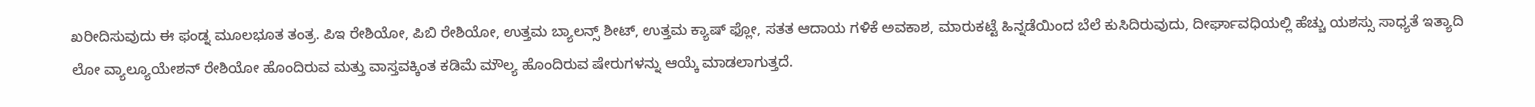ಖರೀದಿಸುವುದು ಈ ಫಂಡ್ನ ಮೂಲಭೂತ ತಂತ್ರ. ಪಿಇ ರೇಶಿಯೋ, ಪಿಬಿ ರೇಶಿಯೋ, ಉತ್ತಮ ಬ್ಯಾಲನ್ಸ್ ಶೀಟ್, ಉತ್ತಮ ಕ್ಯಾಷ್ ಫ್ಲೋ, ಸತತ ಆದಾಯ ಗಳಿಕೆ ಅವಕಾಶ, ಮಾರುಕಟ್ಟೆ ಹಿನ್ನಡೆಯಿಂದ ಬೆಲೆ ಕುಸಿದಿರುವುದು, ದೀರ್ಘಾವಧಿಯಲ್ಲಿ ಹೆಚ್ಚು ಯಶಸ್ಸು ಸಾಧ್ಯತೆ ಇತ್ಯಾದಿ ಲೋ ವ್ಯಾಲ್ಯೂಯೇಶನ್ ರೇಶಿಯೋ ಹೊಂದಿರುವ ಮತ್ತು ವಾಸ್ತವಕ್ಕಿಂತ ಕಡಿಮೆ ಮೌಲ್ಯ ಹೊಂದಿರುವ ಷೇರುಗಳನ್ನು ಆಯ್ಕೆ ಮಾಡಲಾಗುತ್ತದೆ.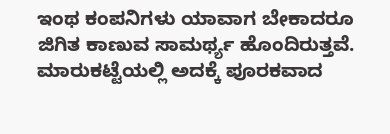ಇಂಥ ಕಂಪನಿಗಳು ಯಾವಾಗ ಬೇಕಾದರೂ ಜಿಗಿತ ಕಾಣುವ ಸಾಮರ್ಥ್ಯ ಹೊಂದಿರುತ್ತವೆ. ಮಾರುಕಟ್ಟೆಯಲ್ಲಿ ಅದಕ್ಕೆ ಪೂರಕವಾದ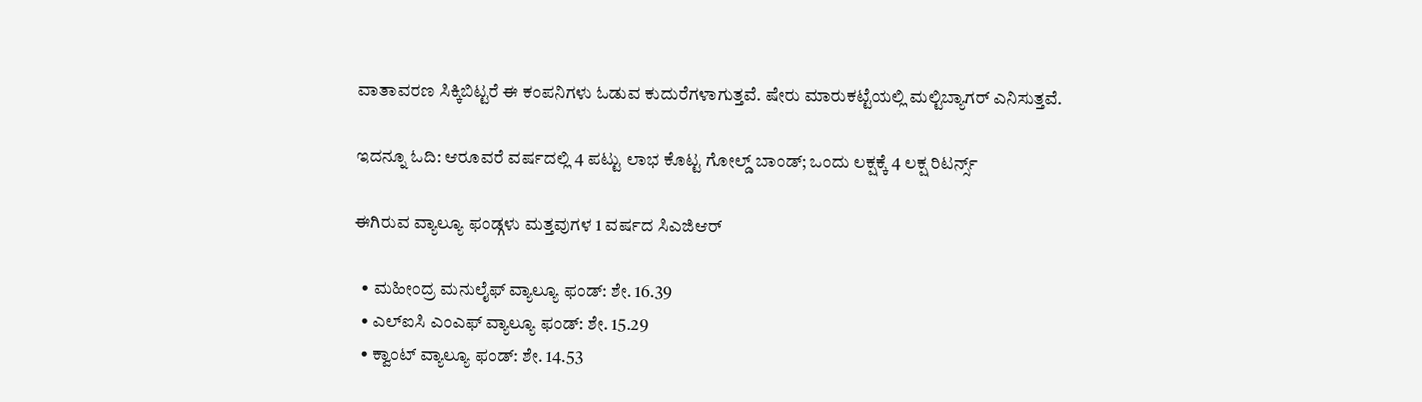ವಾತಾವರಣ ಸಿಕ್ಕಿಬಿಟ್ಟರೆ ಈ ಕಂಪನಿಗಳು ಓಡುವ ಕುದುರೆಗಳಾಗುತ್ತವೆ. ಷೇರು ಮಾರುಕಟ್ಟೆಯಲ್ಲಿ ಮಲ್ಟಿಬ್ಯಾಗರ್ ಎನಿಸುತ್ತವೆ.

ಇದನ್ನೂ ಓದಿ: ಆರೂವರೆ ವರ್ಷದಲ್ಲಿ 4 ಪಟ್ಟು ಲಾಭ ಕೊಟ್ಟ ಗೋಲ್ಡ್ ಬಾಂಡ್; ಒಂದು ಲಕ್ಷಕ್ಕೆ 4 ಲಕ್ಷ ರಿಟರ್ನ್ಸ್

ಈಗಿರುವ ವ್ಯಾಲ್ಯೂ ಫಂಡ್ಗಳು ಮತ್ತವುಗಳ 1 ವರ್ಷದ ಸಿಎಜಿಆರ್

  • ಮಹೀಂದ್ರ ಮನುಲೈಫ್ ವ್ಯಾಲ್ಯೂ ಫಂಡ್: ಶೇ. 16.39
  • ಎಲ್ಐಸಿ ಎಂಎಫ್ ವ್ಯಾಲ್ಯೂ ಫಂಡ್: ಶೇ. 15.29
  • ಕ್ವಾಂಟ್ ವ್ಯಾಲ್ಯೂ ಫಂಡ್: ಶೇ. 14.53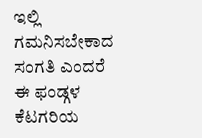ಇಲ್ಲಿ ಗಮನಿಸಬೇಕಾದ ಸಂಗತಿ ಎಂದರೆ ಈ ಫಂಡ್ಗಳ ಕೆಟಗರಿಯ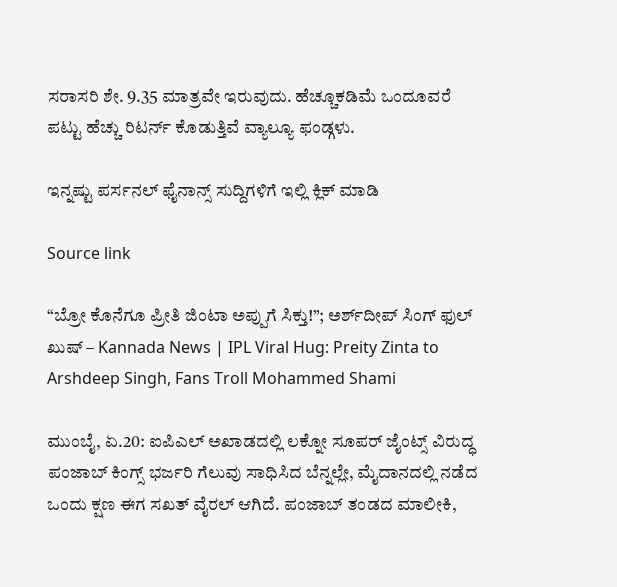ಸರಾಸರಿ ಶೇ. 9.35 ಮಾತ್ರವೇ ಇರುವುದು. ಹೆಚ್ಚೂಕಡಿಮೆ ಒಂದೂವರೆ ಪಟ್ಟು ಹೆಚ್ಚು ರಿಟರ್ನ್ ಕೊಡುತ್ತಿವೆ ವ್ಯಾಲ್ಯೂ ಫಂಡ್ಗಳು.

ಇನ್ನಷ್ಟು ಪರ್ಸನಲ್ ಫೈನಾನ್ಸ್ ಸುದ್ದಿಗಳಿಗೆ ಇಲ್ಲಿ ಕ್ಲಿಕ್ ಮಾಡಿ

Source link

“ಬ್ರೋ ಕೊನೆಗೂ ಪ್ರೀತಿ ಜಿಂಟಾ ಅಪ್ಪುಗೆ ಸಿಕ್ತು!”; ಅರ್ಶ್‌ದೀಪ್ ಸಿಂಗ್ ಫುಲ್ ಖುಷ್ – Kannada News | IPL Viral Hug: Preity Zinta to Arshdeep Singh, Fans Troll Mohammed Shami

ಮುಂಬೈ, ಏ.20: ಐಪಿಎಲ್ ಅಖಾಡದಲ್ಲಿ ಲಕ್ನೋ ಸೂಪರ್ ಜೈಂಟ್ಸ್ ವಿರುದ್ಧ ಪಂಜಾಬ್ ಕಿಂಗ್ಸ್ ಭರ್ಜರಿ ಗೆಲುವು ಸಾಧಿಸಿದ ಬೆನ್ನಲ್ಲೇ, ಮೈದಾನದಲ್ಲಿ ನಡೆದ ಒಂದು ಕ್ಷಣ ಈಗ ಸಖತ್ ವೈರಲ್ ಆಗಿದೆ. ಪಂಜಾಬ್ ತಂಡದ ಮಾಲೀಕಿ,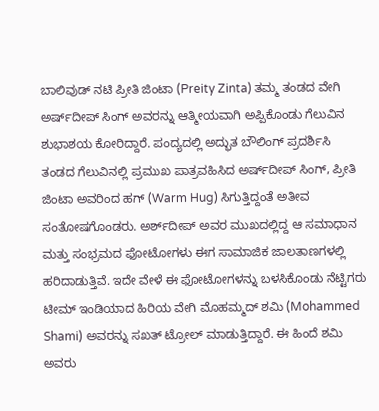ಬಾಲಿವುಡ್ ನಟಿ ಪ್ರೀತಿ ಜಿಂಟಾ (Preity Zinta) ತಮ್ಮ ತಂಡದ ವೇಗಿ ಅರ್ಷ್‌ದೀಪ್ ಸಿಂಗ್ ಅವರನ್ನು ಆತ್ಮೀಯವಾಗಿ ಅಪ್ಪಿಕೊಂಡು ಗೆಲುವಿನ ಶುಭಾಶಯ ಕೋರಿದ್ದಾರೆ. ಪಂದ್ಯದಲ್ಲಿ ಅದ್ಭುತ ಬೌಲಿಂಗ್ ಪ್ರದರ್ಶಿಸಿ ತಂಡದ ಗೆಲುವಿನಲ್ಲಿ ಪ್ರಮುಖ ಪಾತ್ರವಹಿಸಿದ ಅರ್ಷ್‌ದೀಪ್ ಸಿಂಗ್, ಪ್ರೀತಿ ಜಿಂಟಾ ಅವರಿಂದ ಹಗ್ (Warm Hug) ಸಿಗುತ್ತಿದ್ದಂತೆ ಅತೀವ ಸಂತೋಷಗೊಂಡರು. ಅರ್ಶ್‌ದೀಪ್ ಅವರ ಮುಖದಲ್ಲಿದ್ದ ಆ ಸಮಾಧಾನ ಮತ್ತು ಸಂಭ್ರಮದ ಫೋಟೋಗಳು ಈಗ ಸಾಮಾಜಿಕ ಜಾಲತಾಣಗಳಲ್ಲಿ ಹರಿದಾಡುತ್ತಿವೆ. ಇದೇ ವೇಳೆ ಈ ಫೋಟೋಗಳನ್ನು ಬಳಸಿಕೊಂಡು ನೆಟ್ಟಿಗರು ಟೀಮ್ ಇಂಡಿಯಾದ ಹಿರಿಯ ವೇಗಿ ಮೊಹಮ್ಮದ್ ಶಮಿ (Mohammed Shami) ಅವರನ್ನು ಸಖತ್ ಟ್ರೋಲ್ ಮಾಡುತ್ತಿದ್ದಾರೆ. ಈ ಹಿಂದೆ ಶಮಿ ಅವರು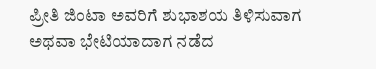ಪ್ರೀತಿ ಜಿಂಟಾ ಅವರಿಗೆ ಶುಭಾಶಯ ತಿಳಿಸುವಾಗ ಅಥವಾ ಭೇಟಿಯಾದಾಗ ನಡೆದ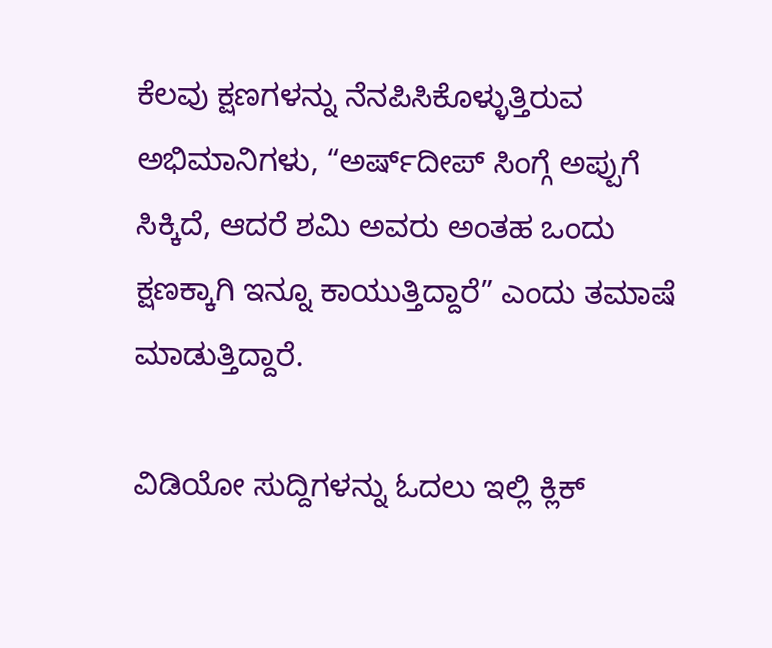ಕೆಲವು ಕ್ಷಣಗಳನ್ನು ನೆನಪಿಸಿಕೊಳ್ಳುತ್ತಿರುವ ಅಭಿಮಾನಿಗಳು, “ಅರ್ಷ್‌ದೀಪ್ ಸಿಂಗ್ಗೆ ಅಪ್ಪುಗೆ ಸಿಕ್ಕಿದೆ, ಆದರೆ ಶಮಿ ಅವರು ಅಂತಹ ಒಂದು ಕ್ಷಣಕ್ಕಾಗಿ ಇನ್ನೂ ಕಾಯುತ್ತಿದ್ದಾರೆ” ಎಂದು ತಮಾಷೆ ಮಾಡುತ್ತಿದ್ದಾರೆ.

ವಿಡಿಯೋ ಸುದ್ದಿಗಳನ್ನು ಓದಲು ಇಲ್ಲಿ ಕ್ಲಿಕ್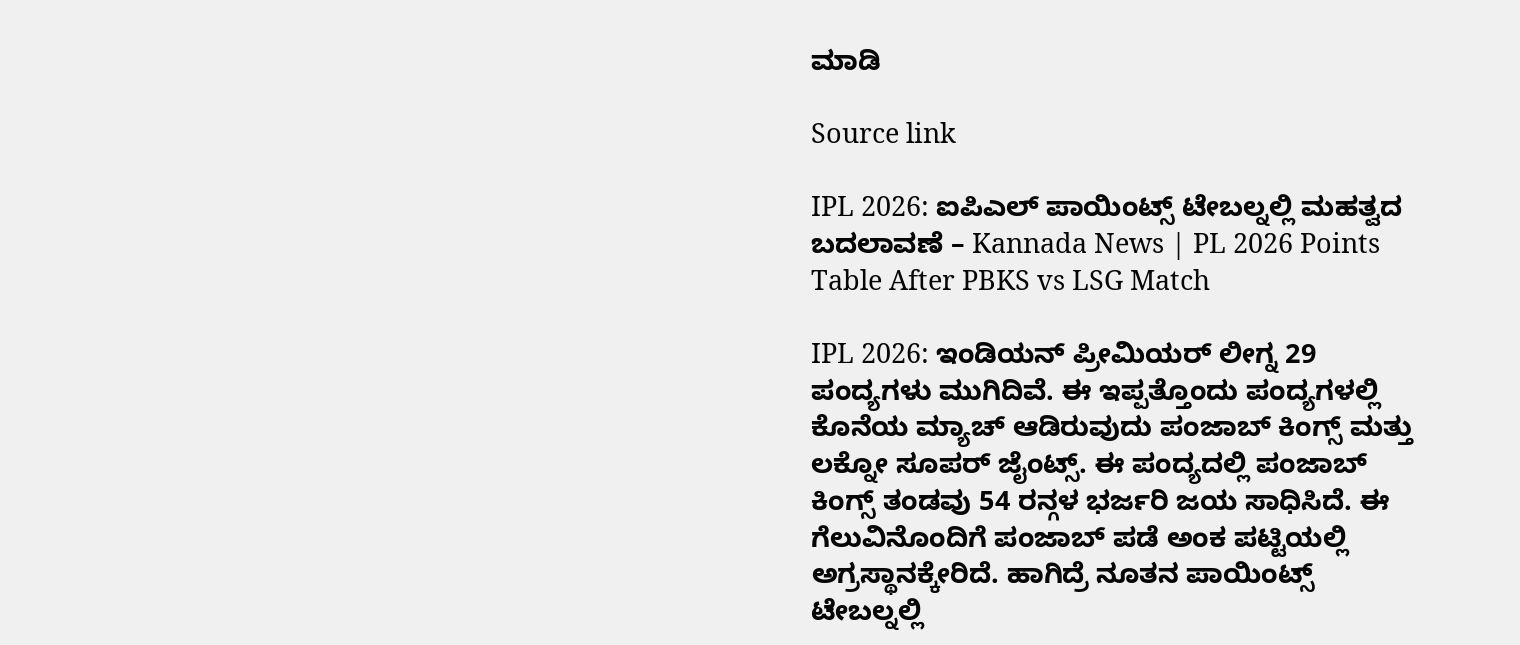ಮಾಡಿ

Source link

IPL 2026: ಐಪಿಎಲ್ ಪಾಯಿಂಟ್ಸ್ ಟೇಬಲ್ನಲ್ಲಿ ಮಹತ್ವದ ಬದಲಾವಣೆ – Kannada News | PL 2026 Points Table After PBKS vs LSG Match

IPL 2026: ಇಂಡಿಯನ್ ಪ್ರೀಮಿಯರ್ ಲೀಗ್ನ 29 ಪಂದ್ಯಗಳು ಮುಗಿದಿವೆ. ಈ ಇಪ್ಪತ್ತೊಂದು ಪಂದ್ಯಗಳಲ್ಲಿ ಕೊನೆಯ ಮ್ಯಾಚ್ ಆಡಿರುವುದು ಪಂಜಾಬ್ ಕಿಂಗ್ಸ್ ಮತ್ತು ಲಕ್ನೋ ಸೂಪರ್ ಜೈಂಟ್ಸ್. ಈ ಪಂದ್ಯದಲ್ಲಿ ಪಂಜಾಬ್ ಕಿಂಗ್ಸ್ ತಂಡವು 54 ರನ್ಗಳ ಭರ್ಜರಿ ಜಯ ಸಾಧಿಸಿದೆ. ಈ ಗೆಲುವಿನೊಂದಿಗೆ ಪಂಜಾಬ್ ಪಡೆ ಅಂಕ ಪಟ್ಟಿಯಲ್ಲಿ ಅಗ್ರಸ್ಥಾನಕ್ಕೇರಿದೆ. ಹಾಗಿದ್ರೆ ನೂತನ ಪಾಯಿಂಟ್ಸ್ ಟೇಬಲ್ನಲ್ಲಿ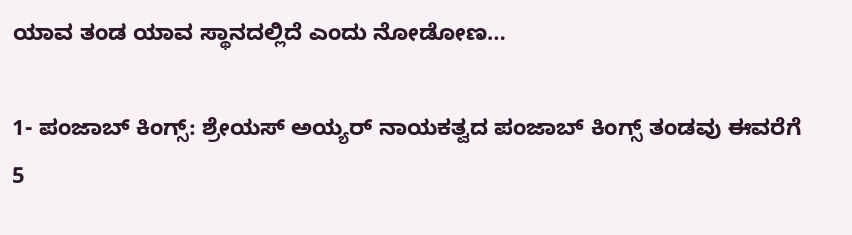ಯಾವ ತಂಡ ಯಾವ ಸ್ಥಾನದಲ್ಲಿದೆ ಎಂದು ನೋಡೋಣ…

1- ಪಂಜಾಬ್ ಕಿಂಗ್ಸ್: ಶ್ರೇಯಸ್ ಅಯ್ಯರ್ ನಾಯಕತ್ವದ ಪಂಜಾಬ್ ಕಿಂಗ್ಸ್ ತಂಡವು ಈವರೆಗೆ 5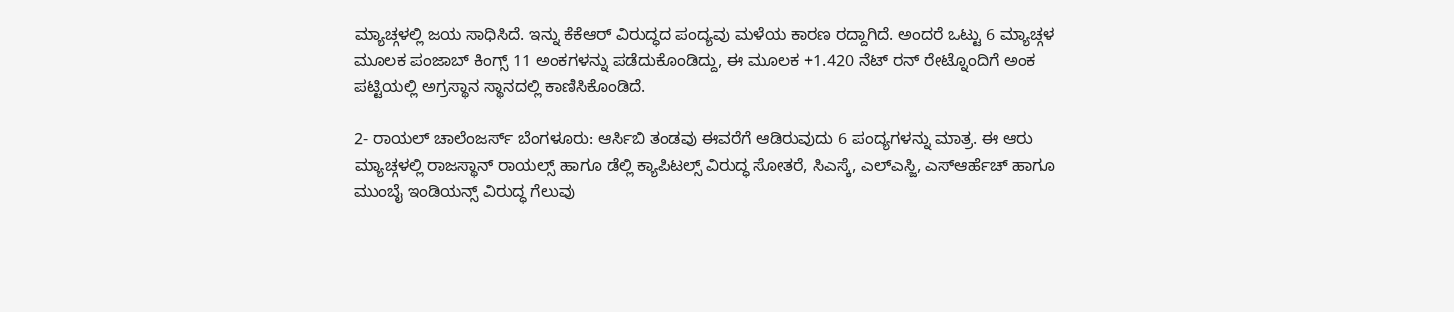ಮ್ಯಾಚ್ಗಳಲ್ಲಿ ಜಯ ಸಾಧಿಸಿದೆ. ಇನ್ನು ಕೆಕೆಆರ್ ವಿರುದ್ಧದ ಪಂದ್ಯವು ಮಳೆಯ ಕಾರಣ ರದ್ದಾಗಿದೆ. ಅಂದರೆ ಒಟ್ಟು 6 ಮ್ಯಾಚ್ಗಳ ಮೂಲಕ ಪಂಜಾಬ್ ಕಿಂಗ್ಸ್ 11 ಅಂಕಗಳನ್ನು ಪಡೆದುಕೊಂಡಿದ್ದು, ಈ ಮೂಲಕ +1.420 ನೆಟ್ ರನ್ ರೇಟ್ನೊಂದಿಗೆ ಅಂಕ ಪಟ್ಟಿಯಲ್ಲಿ ಅಗ್ರಸ್ಥಾನ ಸ್ಥಾನದಲ್ಲಿ ಕಾಣಿಸಿಕೊಂಡಿದೆ.

2- ರಾಯಲ್ ಚಾಲೆಂಜರ್ಸ್ ಬೆಂಗಳೂರು: ಆರ್ಸಿಬಿ ತಂಡವು ಈವರೆಗೆ ಆಡಿರುವುದು 6 ಪಂದ್ಯಗಳನ್ನು ಮಾತ್ರ. ಈ ಆರು ಮ್ಯಾಚ್ಗಳಲ್ಲಿ ರಾಜಸ್ಥಾನ್ ರಾಯಲ್ಸ್ ಹಾಗೂ ಡೆಲ್ಲಿ ಕ್ಯಾಪಿಟಲ್ಸ್ ವಿರುದ್ಧ ಸೋತರೆ, ಸಿಎಸ್ಕೆ, ಎಲ್ಎಸ್ಜಿ, ಎಸ್ಆರ್ಹೆಚ್ ಹಾಗೂ ಮುಂಬೈ ಇಂಡಿಯನ್ಸ್ ವಿರುದ್ಧ ಗೆಲುವು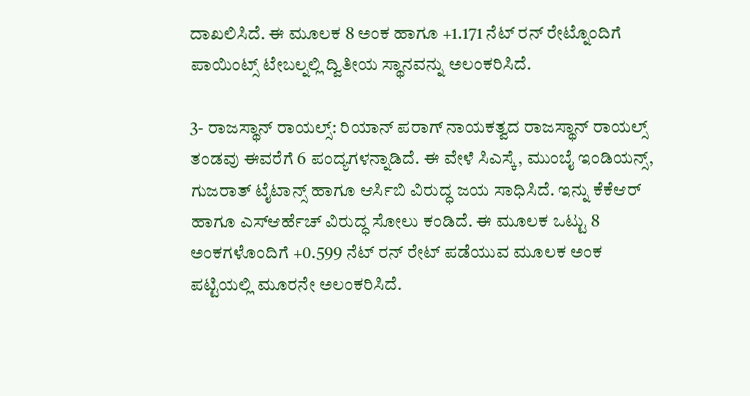ದಾಖಲಿಸಿದೆ. ಈ ಮೂಲಕ 8 ಅಂಕ ಹಾಗೂ +1.171 ನೆಟ್ ರನ್ ರೇಟ್ನೊಂದಿಗೆ ಪಾಯಿಂಟ್ಸ್ ಟೇಬಲ್ನಲ್ಲಿ ದ್ವಿತೀಯ ಸ್ಥಾನವನ್ನು ಅಲಂಕರಿಸಿದೆ.

3- ರಾಜಸ್ಥಾನ್ ರಾಯಲ್ಸ್: ರಿಯಾನ್ ಪರಾಗ್ ನಾಯಕತ್ವದ ರಾಜಸ್ಥಾನ್ ರಾಯಲ್ಸ್ ತಂಡವು ಈವರೆಗೆ 6 ಪಂದ್ಯಗಳನ್ನಾಡಿದೆ. ಈ ವೇಳೆ ಸಿಎಸ್ಕೆ, ಮುಂಬೈ ಇಂಡಿಯನ್ಸ್, ಗುಜರಾತ್ ಟೈಟಾನ್ಸ್ ಹಾಗೂ ಆರ್ಸಿಬಿ ವಿರುದ್ಧ ಜಯ ಸಾಧಿಸಿದೆ. ಇನ್ನು ಕೆಕೆಆರ್ ಹಾಗೂ ಎಸ್ಆರ್ಹೆಚ್ ವಿರುದ್ಧ ಸೋಲು ಕಂಡಿದೆ. ಈ ಮೂಲಕ ಒಟ್ಟು 8 ಅಂಕಗಳೊಂದಿಗೆ +0.599 ನೆಟ್ ರನ್ ರೇಟ್ ಪಡೆಯುವ ಮೂಲಕ ಅಂಕ ಪಟ್ಟಿಯಲ್ಲಿ ಮೂರನೇ ಅಲಂಕರಿಸಿದೆ.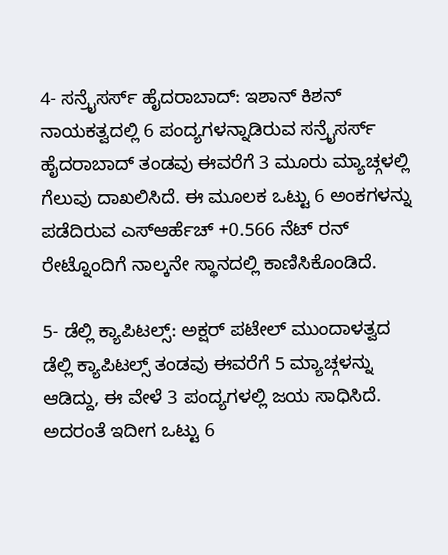4- ಸನ್ರೈಸರ್ಸ್ ಹೈದರಾಬಾದ್: ಇಶಾನ್ ಕಿಶನ್ ನಾಯಕತ್ವದಲ್ಲಿ 6 ಪಂದ್ಯಗಳನ್ನಾಡಿರುವ ಸನ್ರೈಸರ್ಸ್ ಹೈದರಾಬಾದ್ ತಂಡವು ಈವರೆಗೆ 3 ಮೂರು ಮ್ಯಾಚ್ಗಳಲ್ಲಿ ಗೆಲುವು ದಾಖಲಿಸಿದೆ. ಈ ಮೂಲಕ ಒಟ್ಟು 6 ಅಂಕಗಳನ್ನು ಪಡೆದಿರುವ ಎಸ್ಆರ್ಹೆಚ್ +0.566 ನೆಟ್ ರನ್ ರೇಟ್ನೊಂದಿಗೆ ನಾಲ್ಕನೇ ಸ್ಥಾನದಲ್ಲಿ ಕಾಣಿಸಿಕೊಂಡಿದೆ.

5- ಡೆಲ್ಲಿ ಕ್ಯಾಪಿಟಲ್ಸ್: ಅಕ್ಷರ್ ಪಟೇಲ್ ಮುಂದಾಳತ್ವದ ಡೆಲ್ಲಿ ಕ್ಯಾಪಿಟಲ್ಸ್ ತಂಡವು ಈವರೆಗೆ 5 ಮ್ಯಾಚ್ಗಳನ್ನು ಆಡಿದ್ದು, ಈ ವೇಳೆ 3 ಪಂದ್ಯಗಳಲ್ಲಿ ಜಯ ಸಾಧಿಸಿದೆ. ಅದರಂತೆ ಇದೀಗ ಒಟ್ಟು 6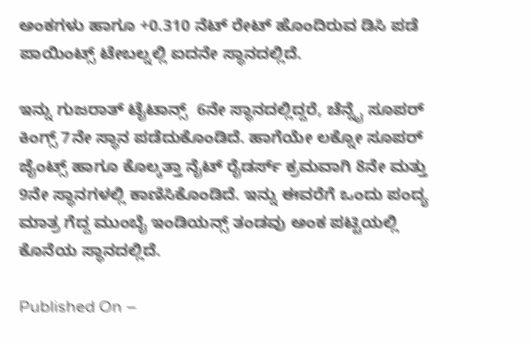ಅಂಕಗಳು ಹಾಗೂ +0.310 ನೆಟ್ ರೇಟ್ ಹೊಂದಿರುವ ಡಿಸಿ ಪಡೆ ಪಾಯಿಂಟ್ಸ್ ಟೇಬಲ್ನಲ್ಲಿ ಐದನೇ ಸ್ಥಾನದಲ್ಲಿದೆ.

ಇನ್ನು ಗುಜರಾತ್ ಟೈಟಾನ್ಸ್  6ನೇ ಸ್ಥಾನದಲ್ಲಿದ್ದರೆ, ಚೆನ್ನೈ ಸೂಪರ್ ಕಿಂಗ್ಸ್ 7ನೇ ಸ್ಥಾನ ಪಡೆದುಕೊಂಡಿದೆ. ಹಾಗೆಯೇ ಲಕ್ನೋ ಸೂಪರ್ ಜೈಂಟ್ಸ್ ಹಾಗೂ ಕೊಲ್ಕತ್ತಾ ನೈಟ್ ರೈಡರ್ಸ್ ಕ್ರಮವಾಗಿ 8ನೇ ಮತ್ತು 9ನೇ ಸ್ಥಾನಗಳಲ್ಲಿ ಕಾಣಿಸಿಕೊಂಡಿದೆ. ಇನ್ನು ಈವರೆಗೆ ಒಂದು ಪಂದ್ಯ ಮಾತ್ರ ಗೆದ್ದ ಮುಂಬೈ ಇಂಡಿಯನ್ಸ್ ತಂಡವು ಅಂಕ ಪಟ್ಟಿಯಲ್ಲಿ ಕೊನೆಯ ಸ್ಥಾನದಲ್ಲಿದೆ.

Published On –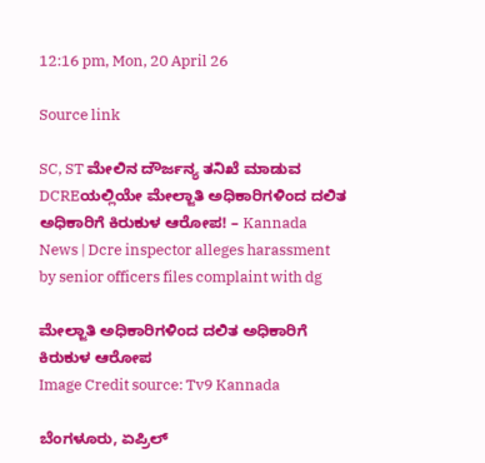12:16 pm, Mon, 20 April 26

Source link

SC, ST ಮೇಲಿನ ದೌರ್ಜನ್ಯ ತನಿಖೆ ಮಾಡುವ DCREಯಲ್ಲಿಯೇ ಮೇಲ್ಜಾತಿ ಅಧಿಕಾರಿಗಳಿಂದ ದಲಿತ ಅಧಿಕಾರಿಗೆ ಕಿರುಕುಳ ಆರೋಪ! – Kannada News | Dcre inspector alleges harassment by senior officers files complaint with dg

ಮೇಲ್ಜಾತಿ ಅಧಿಕಾರಿಗಳಿಂದ ದಲಿತ ಅಧಿಕಾರಿಗೆ ಕಿರುಕುಳ ಆರೋಪ
Image Credit source: Tv9 Kannada

ಬೆಂಗಳೂರು, ಏಪ್ರಿಲ್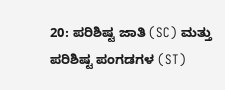20: ಪರಿಶಿಷ್ಟ ಜಾತಿ (SC) ಮತ್ತು ಪರಿಶಿಷ್ಟ ಪಂಗಡಗಳ (ST)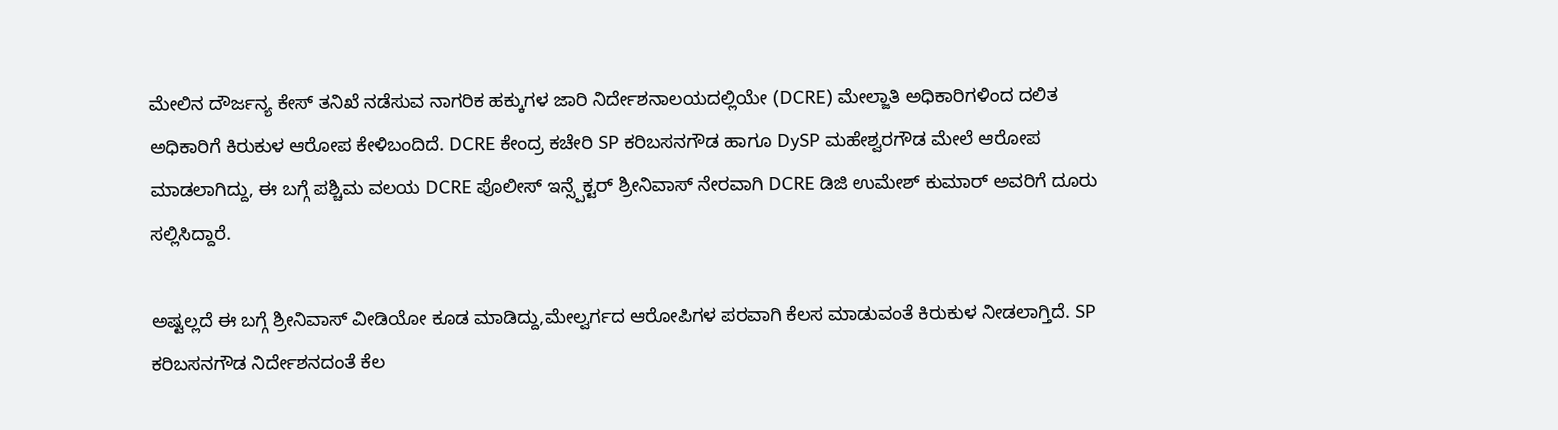ಮೇಲಿನ ದೌರ್ಜನ್ಯ ಕೇಸ್ ತನಿಖೆ ನಡೆಸುವ ನಾಗರಿಕ ಹಕ್ಕುಗಳ ಜಾರಿ ನಿರ್ದೇಶನಾಲಯದಲ್ಲಿಯೇ (DCRE) ಮೇಲ್ಜಾತಿ ಅಧಿಕಾರಿಗಳಿಂದ ದಲಿತ ಅಧಿಕಾರಿಗೆ ಕಿರುಕುಳ ಆರೋಪ ಕೇಳಿಬಂದಿದೆ. DCRE ಕೇಂದ್ರ ಕಚೇರಿ SP ಕರಿಬಸನಗೌಡ ಹಾಗೂ DySP ಮಹೇಶ್ವರಗೌಡ ಮೇಲೆ ಆರೋಪ ಮಾಡಲಾಗಿದ್ದು, ಈ ಬಗ್ಗೆ ಪಶ್ಚಿಮ ವಲಯ DCRE ಪೊಲೀಸ್ ಇನ್ಸ್ಪೆಕ್ಟರ್ ಶ್ರೀನಿವಾಸ್ ನೇರವಾಗಿ DCRE ಡಿಜಿ ಉಮೇಶ್ ಕುಮಾರ್ ಅವರಿಗೆ ದೂರು ಸಲ್ಲಿಸಿದ್ದಾರೆ.

ಅಷ್ಟಲ್ಲದೆ ಈ ಬಗ್ಗೆ ಶ್ರೀನಿವಾಸ್ ವೀಡಿಯೋ ಕೂಡ ಮಾಡಿದ್ದು,ಮೇಲ್ವರ್ಗದ ಆರೋಪಿಗಳ ಪರವಾಗಿ ಕೆಲಸ ಮಾಡುವಂತೆ ಕಿರುಕುಳ ನೀಡಲಾಗ್ತಿದೆ. SP ಕರಿಬಸನಗೌಡ ನಿರ್ದೇಶನದಂತೆ ಕೆಲ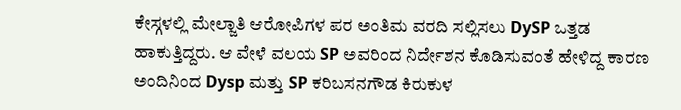ಕೇಸ್ಗಳಲ್ಲಿ ಮೇಲ್ಜಾತಿ ಆರೋಪಿಗಳ ಪರ ಅಂತಿಮ ವರದಿ ಸಲ್ಲಿಸಲು DySP ಒತ್ತಡ ಹಾಕುತ್ತಿದ್ದರು. ಆ ವೇಳೆ ವಲಯ SP ಅವರಿಂದ ನಿರ್ದೇಶನ ಕೊಡಿಸುವಂತೆ ಹೇಳಿದ್ದ ಕಾರಣ ಅಂದಿನಿಂದ Dysp ಮತ್ತು SP ಕರಿಬಸನಗೌಡ ಕಿರುಕುಳ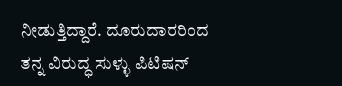ನೀಡುತ್ತಿದ್ದಾರೆ. ದೂರುದಾರರಿಂದ ತನ್ನ ವಿರುದ್ಧ ಸುಳ್ಳು ಪಿಟಿಷನ್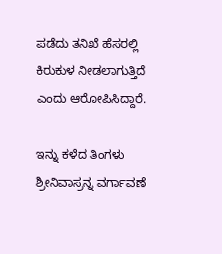ಪಡೆದು ತನಿಖೆ ಹೆಸರಲ್ಲಿ ಕಿರುಕುಳ ನೀಡಲಾಗುತ್ತಿದೆ ಎಂದು ಆರೋಪಿಸಿದ್ದಾರೆ.

ಇನ್ನು ಕಳೆದ ತಿಂಗಳು ಶ್ರೀನಿವಾಸ್ರನ್ನ ವರ್ಗಾವಣೆ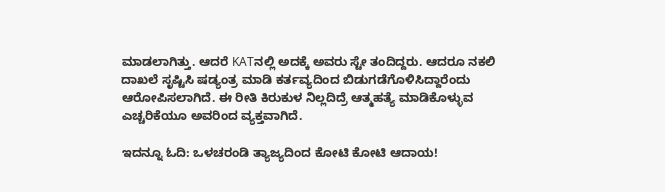ಮಾಡಲಾಗಿತ್ತು. ಆದರೆ KATನಲ್ಲಿ ಅದಕ್ಕೆ ಅವರು ಸ್ಟೇ ತಂದಿದ್ದರು. ಆದರೂ ನಕಲಿ ದಾಖಲೆ ಸೃಷ್ಟಿಸಿ ಷಡ್ಯಂತ್ರ ಮಾಡಿ ಕರ್ತವ್ಯದಿಂದ ಬಿಡುಗಡೆಗೊಳಿಸಿದ್ದಾರೆಂದು ಆರೋಪಿಸಲಾಗಿದೆ. ಈ ರೀತಿ ಕಿರುಕುಳ ನಿಲ್ಲದಿದ್ರೆ ಆತ್ಮಹತ್ಯೆ ಮಾಡಿಕೊಳ್ಳುವ ಎಚ್ಚರಿಕೆಯೂ ಅವರಿಂದ ವ್ಯಕ್ತವಾಗಿದೆ.

ಇದನ್ನೂ ಓದಿ: ಒಳಚರಂಡಿ ತ್ಯಾಜ್ಯದಿಂದ ಕೋಟಿ ಕೋಟಿ ಆದಾಯ!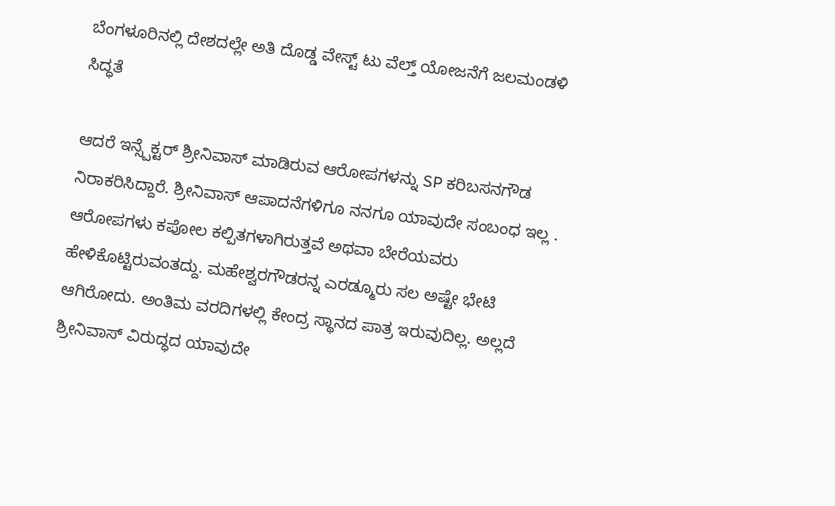ಬೆಂಗಳೂರಿನಲ್ಲಿ ದೇಶದಲ್ಲೇ ಅತಿ ದೊಡ್ಡ ವೇಸ್ಟ್ ಟು ವೆಲ್ತ್ ಯೋಜನೆಗೆ ಜಲಮಂಡಳಿ ಸಿದ್ಧತೆ

ಆದರೆ ಇನ್ಸ್ಪೆಕ್ಟರ್ ಶ್ರೀನಿವಾಸ್ ಮಾಡಿರುವ ಆರೋಪಗಳನ್ನು SP ಕರಿಬಸನಗೌಡ ನಿರಾಕರಿಸಿದ್ದಾರೆ. ಶ್ರೀನಿವಾಸ್ ಆಪಾದನೆಗಳಿಗೂ ನನಗೂ ಯಾವುದೇ ಸಂಬಂಧ ಇಲ್ಲ . ಆರೋಪಗಳು ಕಪೋಲ ಕಲ್ಪಿತಗಳಾಗಿರುತ್ತವೆ ಅಥವಾ ಬೇರೆಯವರು ಹೇಳಿಕೊಟ್ಟಿರುವಂತದ್ದು. ಮಹೇಶ್ವರಗೌಡರನ್ನ ಎರಡ್ಮೂರು ಸಲ ಅಷ್ಟೇ ಭೇಟಿ ಆಗಿರೋದು. ಅಂತಿಮ ವರದಿಗಳಲ್ಲಿ ಕೇಂದ್ರ ಸ್ಥಾನದ ಪಾತ್ರ ಇರುವುದಿಲ್ಲ. ಅಲ್ಲದೆ ಶ್ರೀನಿವಾಸ್ ವಿರುದ್ಧದ ಯಾವುದೇ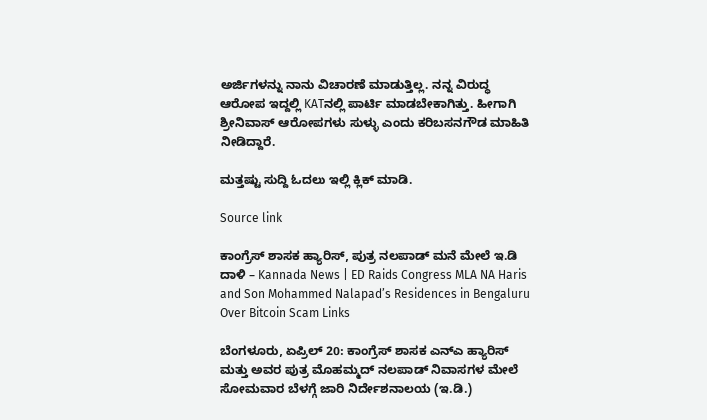ಅರ್ಜಿಗಳನ್ನು ನಾನು ವಿಚಾರಣೆ ಮಾಡುತ್ತಿಲ್ಲ. ನನ್ನ ವಿರುದ್ಧ ಆರೋಪ ಇದ್ದಲ್ಲಿ KATನಲ್ಲಿ ಪಾರ್ಟಿ ಮಾಡಬೇಕಾಗಿತ್ತು. ಹೀಗಾಗಿ ಶ್ರೀನಿವಾಸ್ ಆರೋಪಗಳು ಸುಳ್ಳು ಎಂದು ಕರಿಬಸನಗೌಡ ಮಾಹಿತಿ ನೀಡಿದ್ದಾರೆ.

ಮತ್ತಷ್ಟು ಸುದ್ದಿ ಓದಲು ಇಲ್ಲಿ ಕ್ಲಿಕ್ ಮಾಡಿ.

Source link

ಕಾಂಗ್ರೆಸ್ ಶಾಸಕ ಹ್ಯಾರಿಸ್, ಪುತ್ರ ನಲಪಾಡ್ ಮನೆ ಮೇಲೆ ಇ.ಡಿ ದಾಳಿ – Kannada News | ED Raids Congress MLA NA Haris and Son Mohammed Nalapad’s Residences in Bengaluru Over Bitcoin Scam Links

ಬೆಂಗಳೂರು, ಏಪ್ರಿಲ್ 20: ಕಾಂಗ್ರೆಸ್ ಶಾಸಕ ಎನ್ಎ ಹ್ಯಾರಿಸ್ ಮತ್ತು ಅವರ ಪುತ್ರ ಮೊಹಮ್ಮದ್ ನಲಪಾಡ್ ನಿವಾಸಗಳ ಮೇಲೆ ಸೋಮವಾರ ಬೆಳಗ್ಗೆ ಜಾರಿ ನಿರ್ದೇಶನಾಲಯ (ಇ.ಡಿ.)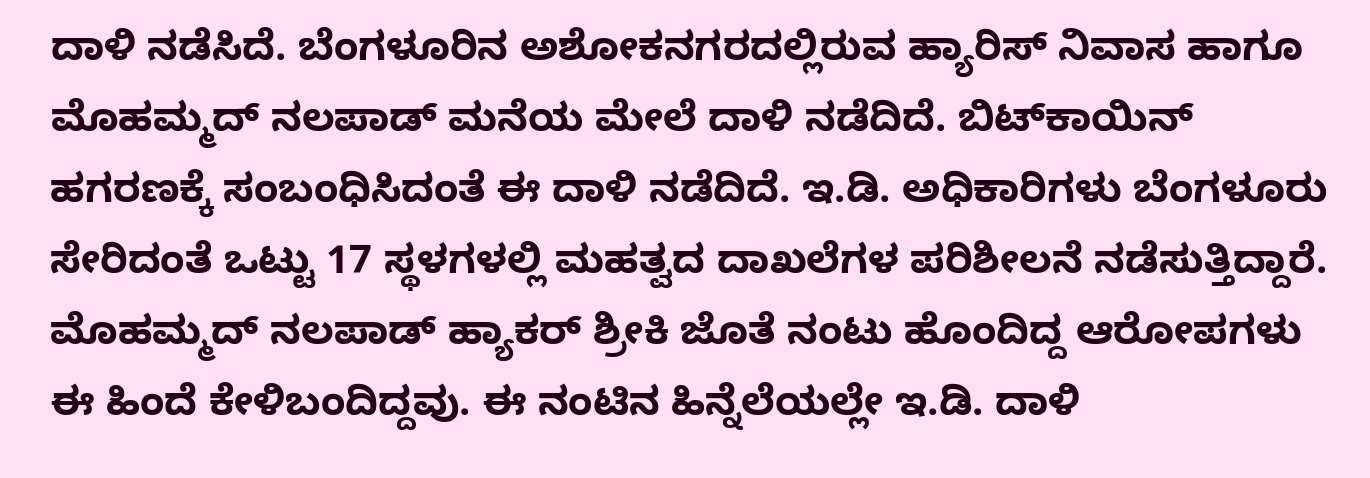ದಾಳಿ ನಡೆಸಿದೆ. ಬೆಂಗಳೂರಿನ ಅಶೋಕನಗರದಲ್ಲಿರುವ ಹ್ಯಾರಿಸ್ ನಿವಾಸ ಹಾಗೂ ಮೊಹಮ್ಮದ್ ನಲಪಾಡ್ ಮನೆಯ ಮೇಲೆ ದಾಳಿ ನಡೆದಿದೆ. ಬಿಟ್‌ಕಾಯಿನ್ ಹಗರಣಕ್ಕೆ ಸಂಬಂಧಿಸಿದಂತೆ ಈ ದಾಳಿ ನಡೆದಿದೆ. ಇ.ಡಿ. ಅಧಿಕಾರಿಗಳು ಬೆಂಗಳೂರು ಸೇರಿದಂತೆ ಒಟ್ಟು 17 ಸ್ಥಳಗಳಲ್ಲಿ ಮಹತ್ವದ ದಾಖಲೆಗಳ ಪರಿಶೀಲನೆ ನಡೆಸುತ್ತಿದ್ದಾರೆ. ಮೊಹಮ್ಮದ್ ನಲಪಾಡ್ ಹ್ಯಾಕರ್ ಶ್ರೀಕಿ ಜೊತೆ ನಂಟು ಹೊಂದಿದ್ದ ಆರೋಪಗಳು ಈ ಹಿಂದೆ ಕೇಳಿಬಂದಿದ್ದವು. ಈ ನಂಟಿನ ಹಿನ್ನೆಲೆಯಲ್ಲೇ ಇ.ಡಿ. ದಾಳಿ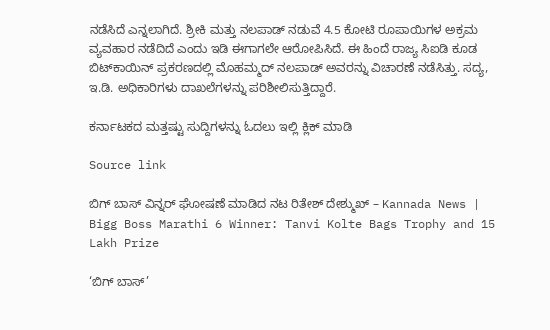ನಡೆಸಿದೆ ಎನ್ನಲಾಗಿದೆ. ಶ್ರೀಕಿ ಮತ್ತು ನಲಪಾಡ್ ನಡುವೆ 4.5 ಕೋಟಿ ರೂಪಾಯಿಗಳ ಅಕ್ರಮ ವ್ಯವಹಾರ ನಡೆದಿದೆ ಎಂದು ಇಡಿ ಈಗಾಗಲೇ ಆರೋಪಿಸಿದೆ. ಈ ಹಿಂದೆ ರಾಜ್ಯ ಸಿಐಡಿ ಕೂಡ ಬಿಟ್‌ಕಾಯಿನ್ ಪ್ರಕರಣದಲ್ಲಿ ಮೊಹಮ್ಮದ್ ನಲಪಾಡ್ ಅವರನ್ನು ವಿಚಾರಣೆ ನಡೆಸಿತ್ತು. ಸದ್ಯ, ಇ.ಡಿ. ಅಧಿಕಾರಿಗಳು ದಾಖಲೆಗಳನ್ನು ಪರಿಶೀಲಿಸುತ್ತಿದ್ದಾರೆ.

ಕರ್ನಾಟಕದ ಮತ್ತಷ್ಟು ಸುದ್ದಿಗಳನ್ನು ಓದಲು ಇಲ್ಲಿ ಕ್ಲಿಕ್ ಮಾಡಿ

Source link

ಬಿಗ್ ಬಾಸ್ ವಿನ್ನರ್ ಘೋಷಣೆ ಮಾಡಿದ ನಟ ರಿತೇಶ್ ದೇಶ್ಮುಖ್ – Kannada News | Bigg Boss Marathi 6 Winner: Tanvi Kolte Bags Trophy and 15 Lakh Prize

‘ಬಿಗ್ ಬಾಸ್’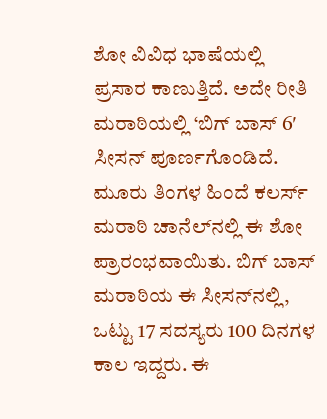ಶೋ ವಿವಿಧ ಭಾಷೆಯಲ್ಲಿ ಪ್ರಸಾರ ಕಾಣುತ್ತಿದೆ. ಅದೇ ರೀತಿ ಮರಾಠಿಯಲ್ಲಿ ‘ಬಿಗ್ ಬಾಸ್ 6′ ಸೀಸನ್ ಪೂರ್ಣಗೊಂಡಿದೆ. ಮೂರು ತಿಂಗಳ ಹಿಂದೆ ಕಲರ್ಸ್ ಮರಾಠಿ ಚಾನೆಲ್‌ನಲ್ಲಿ ಈ ಶೋ ಪ್ರಾರಂಭವಾಯಿತು. ಬಿಗ್ ಬಾಸ್ ಮರಾಠಿಯ ಈ ಸೀಸನ್‌ನಲ್ಲಿ, ಒಟ್ಟು 17 ಸದಸ್ಯರು 100 ದಿನಗಳ ಕಾಲ ಇದ್ದರು. ಈ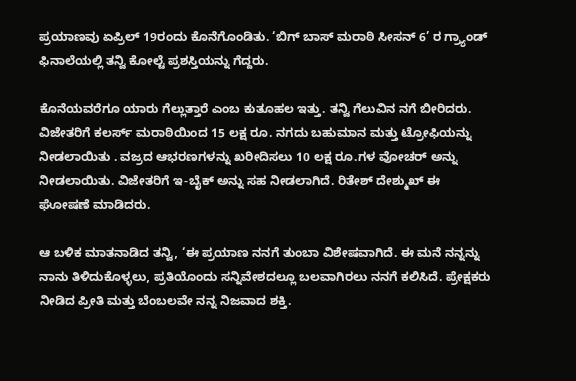ಪ್ರಯಾಣವು ಏಪ್ರಿಲ್ 19ರಂದು ಕೊನೆಗೊಂಡಿತು. ‘ಬಿಗ್ ಬಾಸ್ ಮರಾಠಿ ಸೀಸನ್ 6’ ರ ಗ್ರ್ಯಾಂಡ್ ಫಿನಾಲೆಯಲ್ಲಿ ತನ್ವಿ ಕೋಲ್ಟೆ ಪ್ರಶಸ್ತಿಯನ್ನು ಗೆದ್ದರು.

ಕೊನೆಯವರೆಗೂ ಯಾರು ಗೆಲ್ಲುತ್ತಾರೆ ಎಂಬ ಕುತೂಹಲ ಇತ್ತು. ತನ್ವಿ ಗೆಲುವಿನ ನಗೆ ಬೀರಿದರು. ವಿಜೇತರಿಗೆ ಕಲರ್ಸ್ ಮರಾಠಿಯಿಂದ 15 ಲಕ್ಷ ರೂ. ನಗದು ಬಹುಮಾನ ಮತ್ತು ಟ್ರೋಫಿಯನ್ನು ನೀಡಲಾಯಿತು . ವಜ್ರದ ಆಭರಣಗಳನ್ನು ಖರೀದಿಸಲು 10 ಲಕ್ಷ ರೂ.ಗಳ ವೋಚರ್ ಅನ್ನು ನೀಡಲಾಯಿತು. ವಿಜೇತರಿಗೆ ಇ-ಬೈಕ್ ಅನ್ನು ಸಹ ನೀಡಲಾಗಿದೆ. ರಿತೇಶ್ ದೇಶ್ಮುಖ್ ಈ ಘೋಷಣೆ ಮಾಡಿದರು.

ಆ ಬಳಿಕ ಮಾತನಾಡಿದ ತನ್ವಿ, ‘ಈ ಪ್ರಯಾಣ ನನಗೆ ತುಂಬಾ ವಿಶೇಷವಾಗಿದೆ. ಈ ಮನೆ ನನ್ನನ್ನು ನಾನು ತಿಳಿದುಕೊಳ್ಳಲು, ಪ್ರತಿಯೊಂದು ಸನ್ನಿವೇಶದಲ್ಲೂ ಬಲವಾಗಿರಲು ನನಗೆ ಕಲಿಸಿದೆ. ಪ್ರೇಕ್ಷಕರು ನೀಡಿದ ಪ್ರೀತಿ ಮತ್ತು ಬೆಂಬಲವೇ ನನ್ನ ನಿಜವಾದ ಶಕ್ತಿ.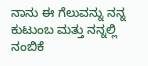ನಾನು ಈ ಗೆಲುವನ್ನು ನನ್ನ ಕುಟುಂಬ ಮತ್ತು ನನ್ನಲ್ಲಿ ನಂಬಿಕೆ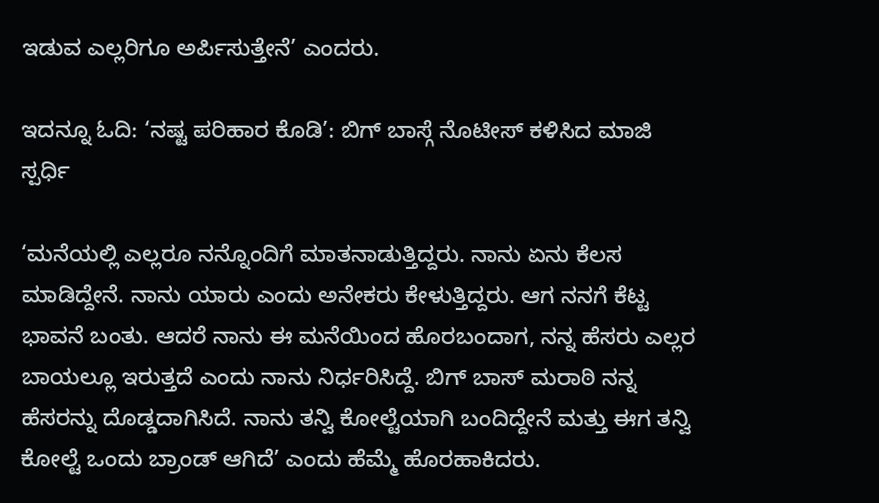ಇಡುವ ಎಲ್ಲರಿಗೂ ಅರ್ಪಿಸುತ್ತೇನೆ’ ಎಂದರು.

ಇದನ್ನೂ ಓದಿ: ‘ನಷ್ಟ ಪರಿಹಾರ ಕೊಡಿ’: ಬಿಗ್ ಬಾಸ್ಗೆ ನೊಟೀಸ್ ಕಳಿಸಿದ ಮಾಜಿ ಸ್ಪರ್ಧಿ

‘ಮನೆಯಲ್ಲಿ ಎಲ್ಲರೂ ನನ್ನೊಂದಿಗೆ ಮಾತನಾಡುತ್ತಿದ್ದರು. ನಾನು ಏನು ಕೆಲಸ ಮಾಡಿದ್ದೇನೆ. ನಾನು ಯಾರು ಎಂದು ಅನೇಕರು ಕೇಳುತ್ತಿದ್ದರು. ಆಗ ನನಗೆ ಕೆಟ್ಟ ಭಾವನೆ ಬಂತು. ಆದರೆ ನಾನು ಈ ಮನೆಯಿಂದ ಹೊರಬಂದಾಗ, ನನ್ನ ಹೆಸರು ಎಲ್ಲರ ಬಾಯಲ್ಲೂ ಇರುತ್ತದೆ ಎಂದು ನಾನು ನಿರ್ಧರಿಸಿದ್ದೆ. ಬಿಗ್ ಬಾಸ್ ಮರಾಠಿ ನನ್ನ ಹೆಸರನ್ನು ದೊಡ್ಡದಾಗಿಸಿದೆ. ನಾನು ತನ್ವಿ ಕೋಲ್ಟೆಯಾಗಿ ಬಂದಿದ್ದೇನೆ ಮತ್ತು ಈಗ ತನ್ವಿ ಕೋಲ್ಟೆ ಒಂದು ಬ್ರಾಂಡ್ ಆಗಿದೆ’ ಎಂದು ಹೆಮ್ಮೆ ಹೊರಹಾಕಿದರು.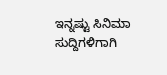ಇನ್ನಷ್ಟು ಸಿನಿಮಾ ಸುದ್ದಿಗಳಿಗಾಗಿ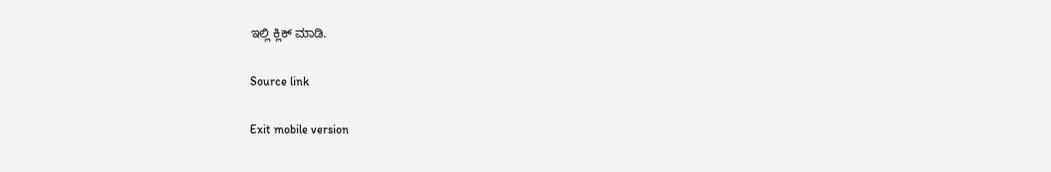ಇಲ್ಲಿ ಕ್ಲಿಕ್ ಮಾಡಿ.

Source link

Exit mobile version